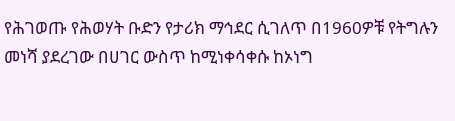የሕገወጡ የሕወሃት ቡድን የታሪክ ማኅደር ሲገለጥ በ1960ዎቹ የትግሉን መነሻ ያደረገው በሀገር ውስጥ ከሚነቀሳቀሱ ከኦነግ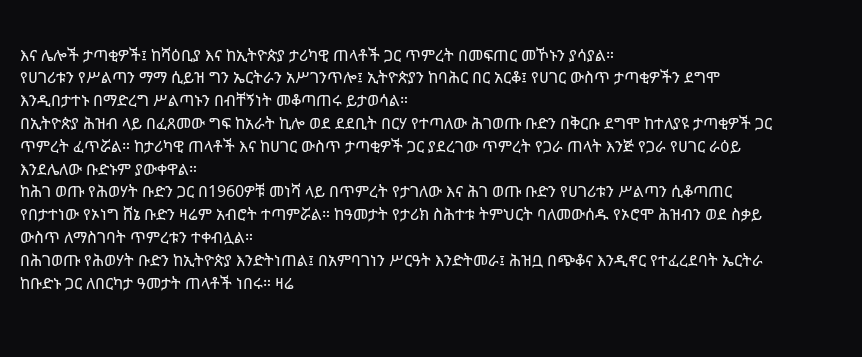እና ሌሎች ታጣቂዎች፤ ከሻዕቢያ እና ከኢትዮጵያ ታሪካዊ ጠላቶች ጋር ጥምረት በመፍጠር መኾኑን ያሳያል።
የሀገሪቱን የሥልጣን ማማ ሲይዝ ግን ኤርትራን አሥገንጥሎ፤ ኢትዮጵያን ከባሕር በር አርቆ፤ የሀገር ውስጥ ታጣቂዎችን ደግሞ እንዲበታተኑ በማድረግ ሥልጣኑን በብቸኝነት መቆጣጠሩ ይታወሳል።
በኢትዮጵያ ሕዝብ ላይ በፈጸመው ግፍ ከአራት ኪሎ ወደ ደደቢት በርሃ የተጣለው ሕገወጡ ቡድን በቅርቡ ደግሞ ከተለያዩ ታጣቂዎች ጋር ጥምረት ፈጥሯል። ከታሪካዊ ጠላቶች እና ከሀገር ውስጥ ታጣቂዎች ጋር ያደረገው ጥምረት የጋራ ጠላት እንጅ የጋራ የሀገር ራዕይ እንደሌለው ቡድኑም ያውቀዋል።
ከሕገ ወጡ የሕወሃት ቡድን ጋር በ1960ዎቹ መነሻ ላይ በጥምረት የታገለው እና ሕገ ወጡ ቡድን የሀገሪቱን ሥልጣን ሲቆጣጠር የበታተነው የኦነግ ሸኔ ቡድን ዛሬም አብሮት ተጣምሯል። ከዓመታት የታሪክ ስሕተቱ ትምህርት ባለመውሰዱ የኦሮሞ ሕዝብን ወደ ስቃይ ውስጥ ለማስገባት ጥምረቱን ተቀብሏል።
በሕገወጡ የሕወሃት ቡድን ከኢትዮጵያ እንድትነጠል፤ በአምባገነን ሥርዓት እንድትመራ፤ ሕዝቧ በጭቆና እንዲኖር የተፈረደባት ኤርትራ ከቡድኑ ጋር ለበርካታ ዓመታት ጠላቶች ነበሩ። ዛሬ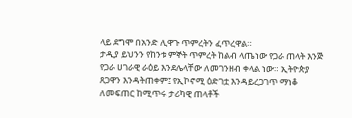ላይ ደግሞ በአንድ ሊዋጉ ጥምረትን ፈጥረዋል።
ታዲያ ይህንን የከንቱ ምኞት ጥምረት ከልብ ላጤነው የጋራ ጠላት እንጅ የጋራ ሀገራዊ ራዕይ እንደሌላቸው ለመገንዘብ ቀላል ነው። ኢትዮጵያ ጸጋዋን እንዳትጠቀም፤ የኢኮኖሚ ዕድገቷ እንዳይረጋገጥ ማነቆ ለመፍጠር ከሚጥሩ ታሪካዊ ጠላቶች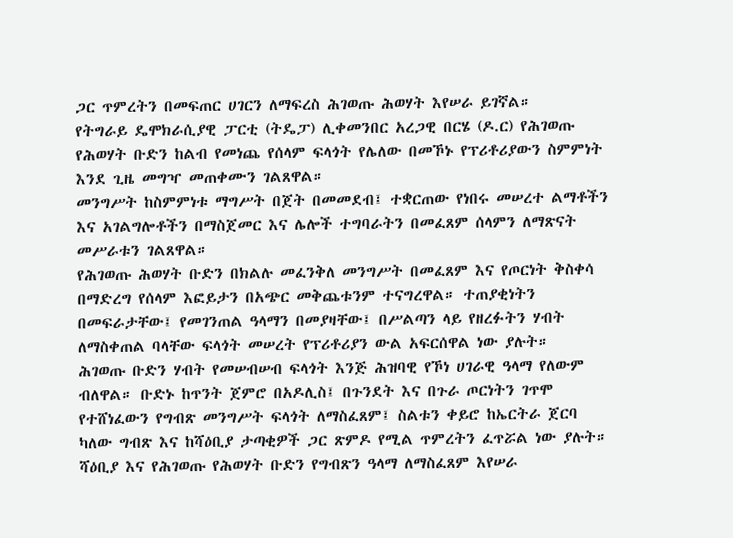ጋር ጥምረትን በመፍጠር ሀገርን ለማፍረስ ሕገወጡ ሕወሃት እየሠራ ይገኛል።
የትግራይ ዴሞክራሲያዊ ፓርቲ (ትዴፓ) ሊቀመንበር አረጋዊ በርሄ (ዶ.ር) የሕገወጡ የሕወሃት ቡድን ከልብ የመነጨ የሰላም ፍላጎት የሌለው በመኾኑ የፕሪቶሪያውን ስምምነት እንደ ጊዜ መግዣ መጠቀሙን ገልጸዋል።
መንግሥት ከስምምነቱ ማግሥት በጀት በመመደብ፤ ተቋርጠው የነበሩ መሠረተ ልማቶችን እና አገልግሎቶችን በማስጀመር እና ሌሎች ተግባራትን በመፈጸም ሰላምን ለማጽናት መሥራቱን ገልጸዋል።
የሕገወጡ ሕወሃት ቡድን በክልሉ መፈንቅለ መንግሥት በመፈጸም እና የጦርነት ቅስቀሳ በማድረግ የሰላም እፎይታን በአጭር መቅጨቱንም ተናግረዋል። ተጠያቂነትን በመፍራታቸው፤ የመገንጠል ዓላማን በመያዛቸው፤ በሥልጣን ላይ የዘረፉትን ሃብት ለማስቀጠል ባላቸው ፍላጎት መሠረት የፕሪቶሪያን ውል አፍርሰዋል ነው ያሉት።
ሕገወጡ ቡድን ሃብት የመሠብሠብ ፍላጎት እንጅ ሕዝባዊ የኾነ ሀገራዊ ዓላማ የለውም ብለዋል። ቡድኑ ከጥንት ጀምሮ በአዶሊስ፤ በጉንደት እና በጉራ ጦርነትን ገጥሞ የተሸነፈውን የግብጽ መንግሥት ፍላጎት ለማስፈጸም፤ ስልቱን ቀይሮ ከኤርትራ ጀርባ ካለው ግብጽ እና ከሻዕቢያ ታጣቂዎች ጋር ጽምዶ የሚል ጥምረትን ፈጥሯል ነው ያሉት።
ሻዕቢያ እና የሕገወጡ የሕወሃት ቡድን የግብጽን ዓላማ ለማስፈጸም እየሠራ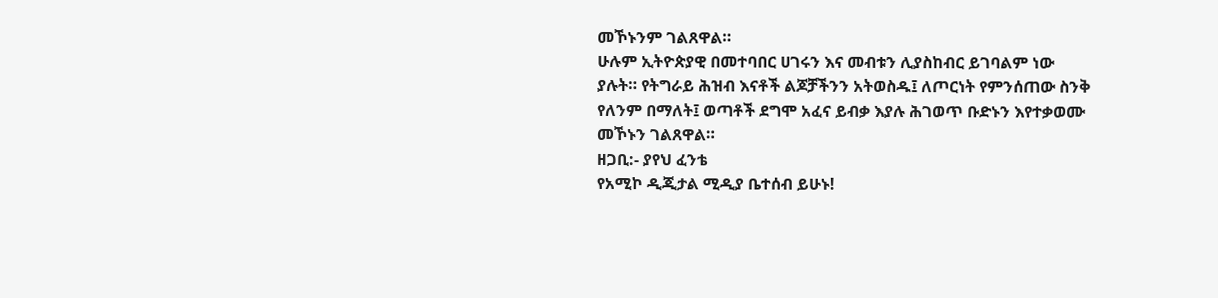መኾኑንም ገልጸዋል።
ሁሉም ኢትዮጵያዊ በመተባበር ሀገሩን እና መብቱን ሊያስከብር ይገባልም ነው ያሉት። የትግራይ ሕዝብ እናቶች ልጆቻችንን አትወስዱ፤ ለጦርነት የምንሰጠው ስንቅ የለንም በማለት፤ ወጣቶች ደግሞ አፈና ይብቃ እያሉ ሕገወጥ ቡድኑን እየተቃወሙ መኾኑን ገልጸዋል።
ዘጋቢ:- ያየህ ፈንቴ
የአሚኮ ዲጂታል ሚዲያ ቤተሰብ ይሁኑ!